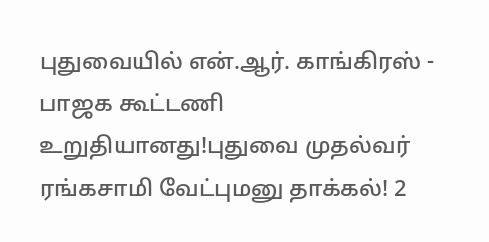புதுவையில் என்.ஆர். காங்கிரஸ் - பாஜக கூட்டணி உறுதியானது!புதுவை முதல்வர் ரங்கசாமி வேட்புமனு தாக்கல்! 2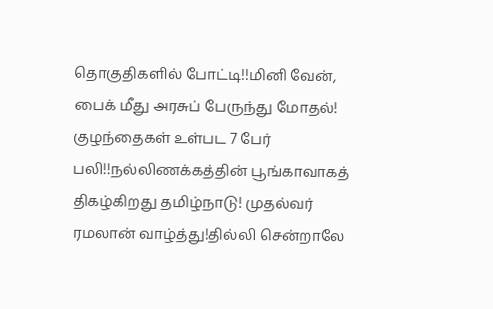தொகுதிகளில் போட்டி!!மினி வேன், பைக் மீது அரசுப் பேருந்து மோதல்! குழந்தைகள் உள்பட 7 பேர் பலி!!நல்லிணக்கத்தின் பூங்காவாகத் திகழ்கிறது தமிழ்நாடு! முதல்வர் ரமலான் வாழ்த்து!தில்லி சென்றாலே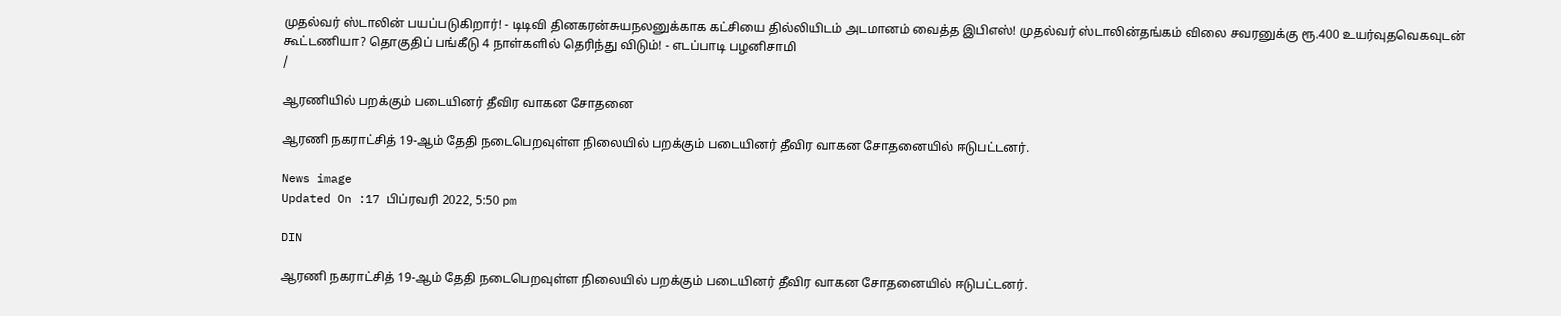முதல்வர் ஸ்டாலின் பயப்படுகிறார்! - டிடிவி தினகரன்சுயநலனுக்காக கட்சியை தில்லியிடம் அடமானம் வைத்த இபிஎஸ்! முதல்வர் ஸ்டாலின்தங்கம் விலை சவரனுக்கு ரூ.400 உயர்வுதவெகவுடன் கூட்டணியா? தொகுதிப் பங்கீடு 4 நாள்களில் தெரிந்து விடும்! - எடப்பாடி பழனிசாமி
/

ஆரணியில் பறக்கும் படையினர் தீவிர வாகன சோதனை

ஆரணி நகராட்சித் 19-ஆம் தேதி நடைபெறவுள்ள நிலையில் பறக்கும் படையினர் தீவிர வாகன சோதனையில் ஈடுபட்டனர்.

News image
Updated On :17 பிப்ரவரி 2022, 5:50 pm

DIN

ஆரணி நகராட்சித் 19-ஆம் தேதி நடைபெறவுள்ள நிலையில் பறக்கும் படையினர் தீவிர வாகன சோதனையில் ஈடுபட்டனர்.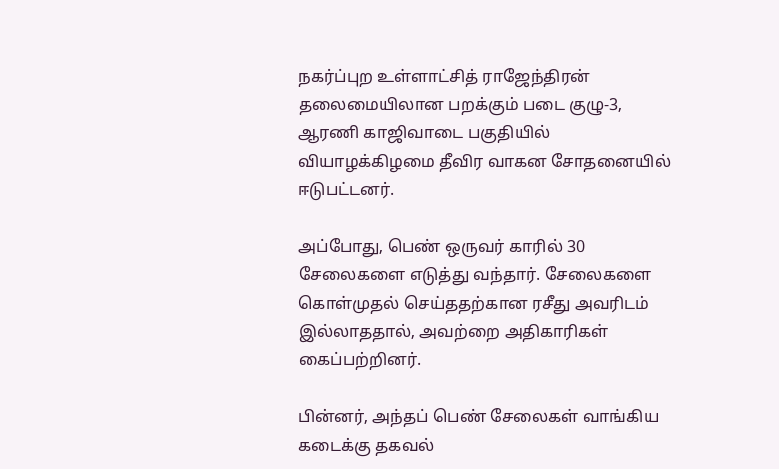நகர்ப்புற உள்ளாட்சித் ராஜேந்திரன் தலைமையிலான பறக்கும் படை குழு-3, ஆரணி காஜிவாடை பகுதியில் வியாழக்கிழமை தீவிர வாகன சோதனையில் ஈடுபட்டனர்.

அப்போது, பெண் ஒருவர் காரில் 30 சேலைகளை எடுத்து வந்தார். சேலைகளை கொள்முதல் செய்ததற்கான ரசீது அவரிடம் இல்லாததால், அவற்றை அதிகாரிகள் கைப்பற்றினர்.

பின்னர், அந்தப் பெண் சேலைகள் வாங்கிய கடைக்கு தகவல்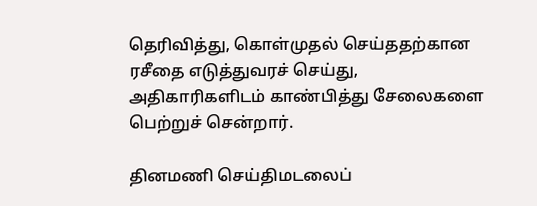தெரிவித்து, கொள்முதல் செய்ததற்கான ரசீதை எடுத்துவரச் செய்து, அதிகாரிகளிடம் காண்பித்து சேலைகளை பெற்றுச் சென்றார்.

தினமணி செய்திமடலைப்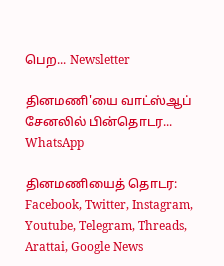பெற... Newsletter

தினமணி'யை வாட்ஸ்ஆப் சேனலில் பின்தொடர... WhatsApp

தினமணியைத் தொடர: Facebook, Twitter, Instagram, Youtube, Telegram, Threads, Arattai, Google News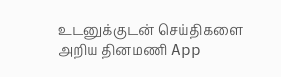உடனுக்குடன் செய்திகளை அறிய தினமணி App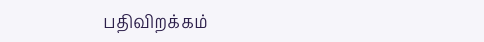பதிவிறக்கம்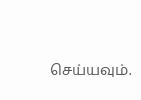செய்யவும்.